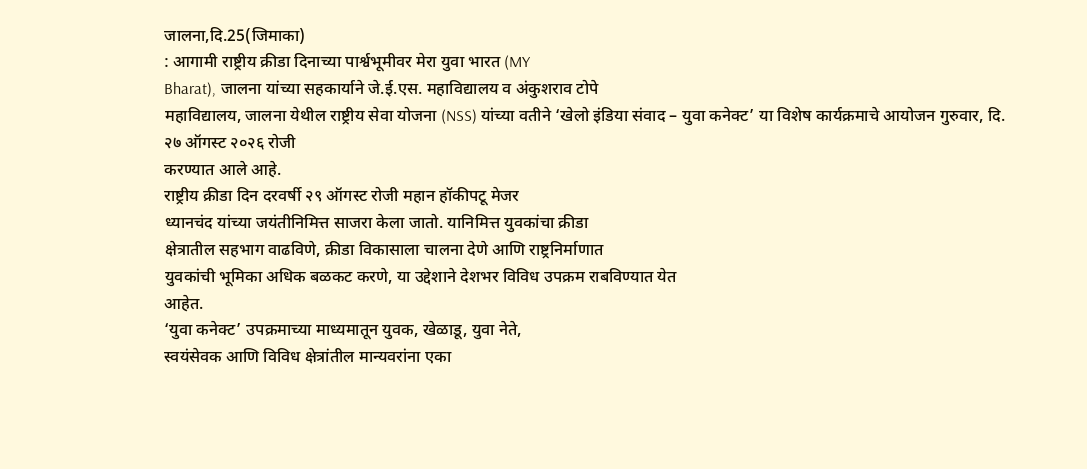जालना,दि.25(जिमाका)
: आगामी राष्ट्रीय क्रीडा दिनाच्या पार्श्वभूमीवर मेरा युवा भारत (MY
Bharat), जालना यांच्या सहकार्याने जे.ई.एस. महाविद्यालय व अंकुशराव टोपे
महाविद्यालय, जालना येथील राष्ट्रीय सेवा योजना (NSS) यांच्या वतीने ‘खेलो इंडिया संवाद – युवा कनेक्ट’ या विशेष कार्यक्रमाचे आयोजन गुरुवार, दि. २७ ऑगस्ट २०२६ रोजी
करण्यात आले आहे.
राष्ट्रीय क्रीडा दिन दरवर्षी २९ ऑगस्ट रोजी महान हॉकीपटू मेजर
ध्यानचंद यांच्या जयंतीनिमित्त साजरा केला जातो. यानिमित्त युवकांचा क्रीडा
क्षेत्रातील सहभाग वाढविणे, क्रीडा विकासाला चालना देणे आणि राष्ट्रनिर्माणात
युवकांची भूमिका अधिक बळकट करणे, या उद्देशाने देशभर विविध उपक्रम राबविण्यात येत
आहेत.
‘युवा कनेक्ट’ उपक्रमाच्या माध्यमातून युवक, खेळाडू, युवा नेते,
स्वयंसेवक आणि विविध क्षेत्रांतील मान्यवरांना एका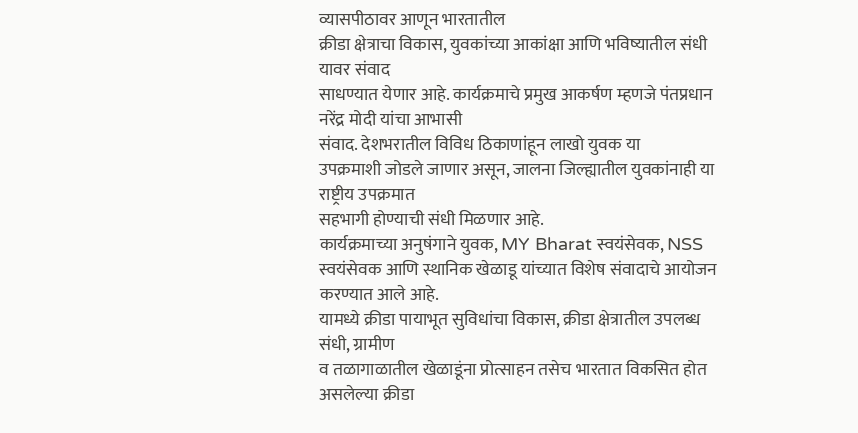व्यासपीठावर आणून भारतातील
क्रीडा क्षेत्राचा विकास, युवकांच्या आकांक्षा आणि भविष्यातील संधी यावर संवाद
साधण्यात येणार आहे. कार्यक्रमाचे प्रमुख आकर्षण म्हणजे पंतप्रधान नरेंद्र मोदी यांचा आभासी
संवाद. देशभरातील विविध ठिकाणांहून लाखो युवक या
उपक्रमाशी जोडले जाणार असून, जालना जिल्ह्यातील युवकांनाही या राष्ट्रीय उपक्रमात
सहभागी होण्याची संधी मिळणार आहे.
कार्यक्रमाच्या अनुषंगाने युवक, MY Bharat स्वयंसेवक, NSS
स्वयंसेवक आणि स्थानिक खेळाडू यांच्यात विशेष संवादाचे आयोजन करण्यात आले आहे.
यामध्ये क्रीडा पायाभूत सुविधांचा विकास, क्रीडा क्षेत्रातील उपलब्ध संधी, ग्रामीण
व तळागाळातील खेळाडूंना प्रोत्साहन तसेच भारतात विकसित होत असलेल्या क्रीडा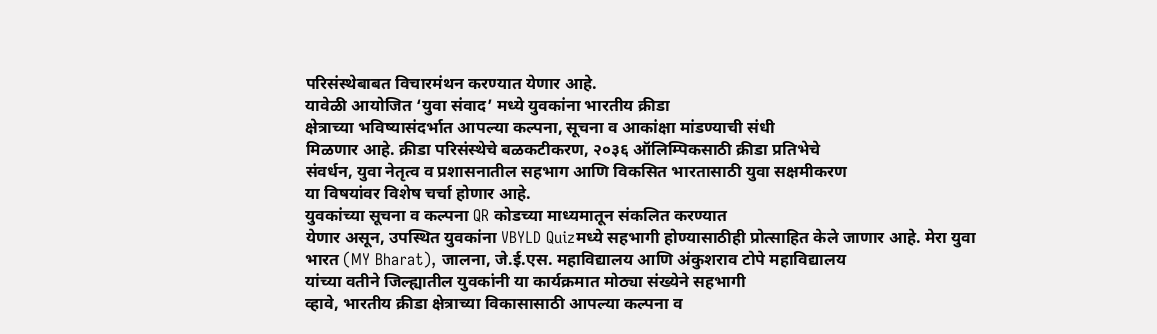परिसंस्थेबाबत विचारमंथन करण्यात येणार आहे.
यावेळी आयोजित ‘युवा संवाद’ मध्ये युवकांना भारतीय क्रीडा
क्षेत्राच्या भविष्यासंदर्भात आपल्या कल्पना, सूचना व आकांक्षा मांडण्याची संधी
मिळणार आहे. क्रीडा परिसंस्थेचे बळकटीकरण, २०३६ ऑलिम्पिकसाठी क्रीडा प्रतिभेचे
संवर्धन, युवा नेतृत्व व प्रशासनातील सहभाग आणि विकसित भारतासाठी युवा सक्षमीकरण
या विषयांवर विशेष चर्चा होणार आहे.
युवकांच्या सूचना व कल्पना QR कोडच्या माध्यमातून संकलित करण्यात
येणार असून, उपस्थित युवकांना VBYLD Quizमध्ये सहभागी होण्यासाठीही प्रोत्साहित केले जाणार आहे. मेरा युवा
भारत (MY Bharat), जालना, जे.ई.एस. महाविद्यालय आणि अंकुशराव टोपे महाविद्यालय
यांच्या वतीने जिल्ह्यातील युवकांनी या कार्यक्रमात मोठ्या संख्येने सहभागी
व्हावे, भारतीय क्रीडा क्षेत्राच्या विकासासाठी आपल्या कल्पना व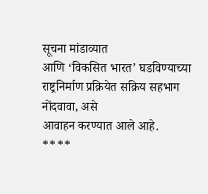सूचना मांडाव्यात
आणि ‘विकसित भारत’ घडविण्याच्या
राष्ट्रनिर्माण प्रक्रियेत सक्रिय सहभाग नोंदवावा, असे
आवाहन करण्यात आले आहे.
****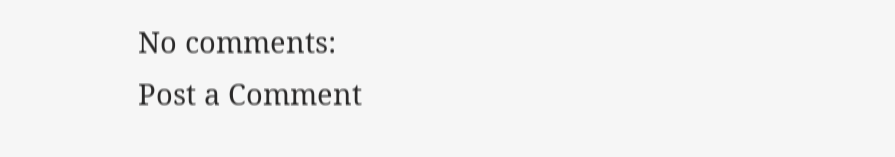No comments:
Post a Comment